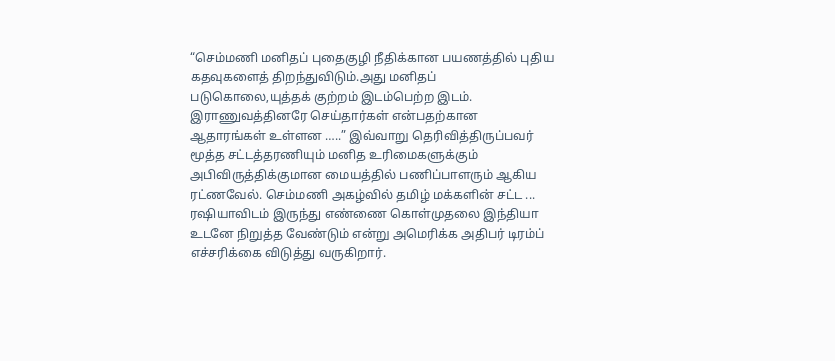“செம்மணி மனிதப் புதைகுழி நீதிக்கான பயணத்தில் புதிய கதவுகளைத் திறந்துவிடும்.அது மனிதப் படுகொலை,யுத்தக் குற்றம் இடம்பெற்ற இடம். இராணுவத்தினரே செய்தார்கள் என்பதற்கான ஆதாரங்கள் உள்ளன …..” இவ்வாறு தெரிவித்திருப்பவர் மூத்த சட்டத்தரணியும் மனித உரிமைகளுக்கும் அபிவிருத்திக்குமான மையத்தில் பணிப்பாளரும் ஆகிய ரட்ணவேல். செம்மணி அகழ்வில் தமிழ் மக்களின் சட்ட ...
ரஷியாவிடம் இருந்து எண்ணை கொள்முதலை இந்தியா உடனே நிறுத்த வேண்டும் என்று அமெரிக்க அதிபர் டிரம்ப் எச்சரிக்கை விடுத்து வருகிறார்.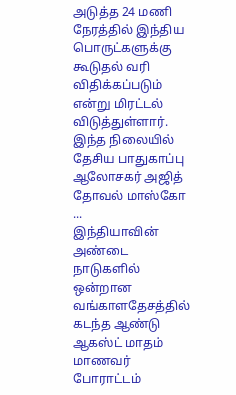அடுத்த 24 மணி நேரத்தில் இந்திய பொருட்களுக்கு கூடுதல் வரி விதிக்கப்படும் என்று மிரட்டல் விடுத்துள்ளார். இந்த நிலையில் தேசிய பாதுகாப்பு ஆலோசகர் அஜித் தோவல் மாஸ்கோ ...
இந்தியாவின் அண்டை நாடுகளில் ஒன்றான வங்காளதேசத்தில் கடந்த ஆண்டு ஆகஸ்ட் மாதம் மாணவர் போராட்டம்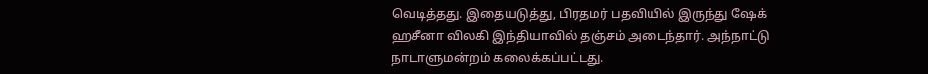வெடித்தது. இதையடுத்து, பிரதமர் பதவியில் இருந்து ஷேக் ஹசீனா விலகி இந்தியாவில் தஞ்சம் அடைந்தார். அந்நாட்டு நாடாளுமன்றம் கலைக்கப்பட்டது.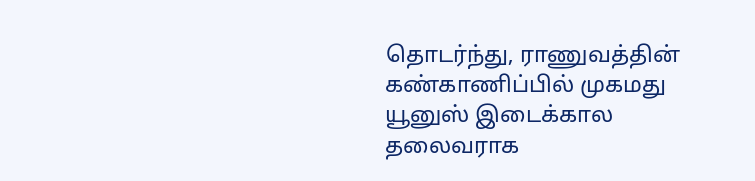தொடர்ந்து, ராணுவத்தின் கண்காணிப்பில் முகமது யூனுஸ் இடைக்கால தலைவராக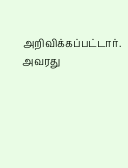அறிவிக்கப்பட்டார். அவரது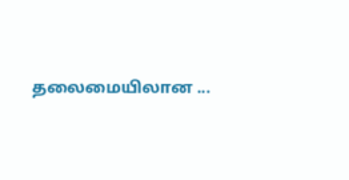தலைமையிலான ...